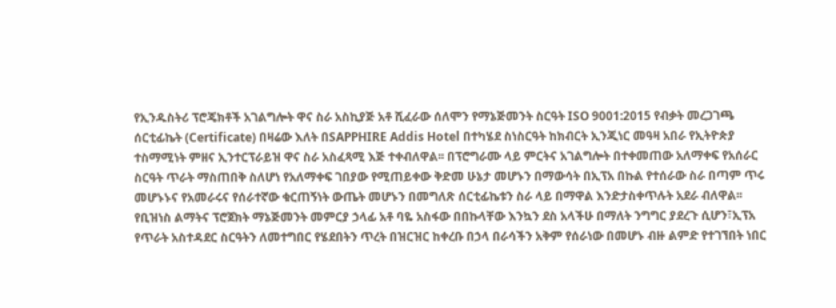የኢንዱስትሪ ፕሮጄክቶች አገልግሎት ዋና ስራ አስኪያጅ አቶ ሺፈራው ሰለሞን የማኔጅመንት ስርዓት ISO 9001:2015 የብቃት መረጋገጫ ሰርቲፊኬት (Certificate) በዛሬው እለት በSAPPHIRE Addis Hotel በተካሄደ ስነስርዓት ከክብርት ኢንጂነር መዓዛ አበራ የኢትዮጵያ ተስማሚነት ምዘና ኢንተርፕራይዝ ዋና ስራ አስፈጻሚ እጅ ተቀብለዋል፡፡ በፕሮግራሙ ላይ ምርትና አገልግሎት በተቀመጠው አለማቀፍ የአሰራር ስርዓት ጥራት ማስጠበቅ ስለሆነ የአለማቀፍ ገበያው የሚጠይቀው ቅድመ ሁኔታ መሆኑን በማውሳት በኢፕአ በኩል የተሰራው ስራ በጣም ጥሩ መሆኑኑና የአመራሩና የሰራተኛው ቁርጠኝነት ውጤት መሆኑን በመግለጽ ሰርቲፊኬቱን ስራ ላይ በማዋል እንድታስቀጥሉት አደራ ብለዋል፡፡
የቢዝነስ ልማትና ፕሮጀክት ማኔጅመንት መምርያ ኃላፊ አቶ ባዬ አስፋው በበኩላቸው እንኳን ደስ አላችሁ በማለት ንግግር ያደረጉ ሲሆን፣ኢፕአ የጥራት አስተዳደር ስርዓትን ለመተግበር የሄደበትን ጥረት በዝርዝር ከቀረቡ በኃላ በራሳችን አቅም የሰራነው በመሆኑ ብዙ ልምድ የተገኘበት ነበር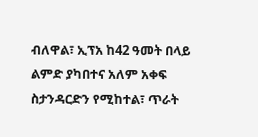ብለዋል፣ ኢፕአ ከ42 ዓመት በላይ ልምድ ያካበተና አለም አቀፍ ስታንዳርድን የሚከተል፣ ጥራት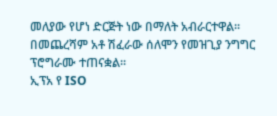መለያው የሆነ ድርጅት ነው በማለት አብራርተዋል፡፡
በመጨረሻም አቶ ሽፈራው ሰለሞን የመዝጊያ ንግግር ፕሮግራሙ ተጠናቋል፡፡
ኢፕአ የ ISO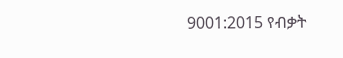9001:2015 የብቃት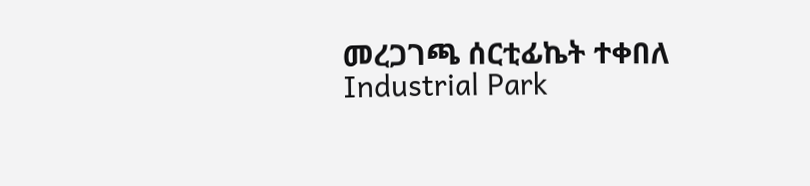መረጋገጫ ሰርቲፊኬት ተቀበለ
Industrial Park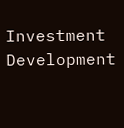Investment
Development